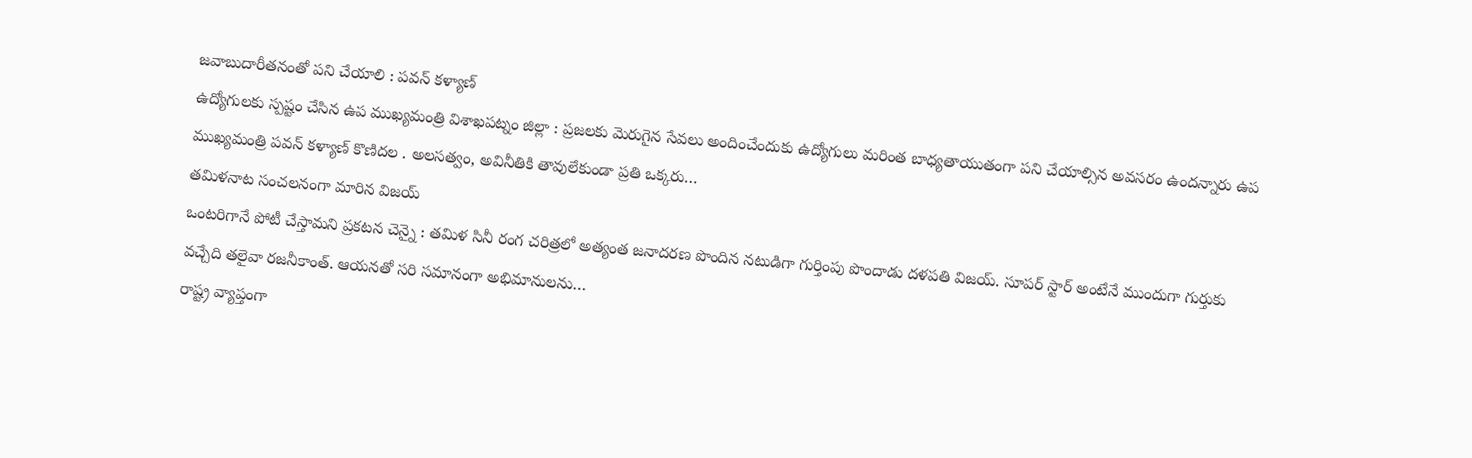జవాబుదారీతనంతో పని చేయాలి : పవన్ కళ్యాణ్
ఉద్యోగులకు స్పష్టం చేసిన ఉప ముఖ్యమంత్రి విశాఖపట్నం జిల్లా : ప్రజలకు మెరుగైన సేవలు అందించేందుకు ఉద్యోగులు మరింత బాధ్యతాయుతంగా పని చేయాల్సిన అవసరం ఉందన్నారు ఉప ముఖ్యమంత్రి పవన్ కళ్యాణ్ కొణిదల . అలసత్వం, అవినీతికి తావులేకుండా ప్రతి ఒక్కరు…
తమిళనాట సంచలనంగా మారిన విజయ్
ఒంటరిగానే పోటీ చేస్తామని ప్రకటన చెన్నై : తమిళ సినీ రంగ చరిత్రలో అత్యంత జనాదరణ పొందిన నటుడిగా గుర్తింపు పొందాడు దళపతి విజయ్. సూపర్ స్టార్ అంటేనే ముందుగా గుర్తుకు వచ్చేది తలైవా రజనీకాంత్. ఆయనతో సరి సమానంగా అభిమానులను…
రాష్ట్ర వ్యాప్తంగా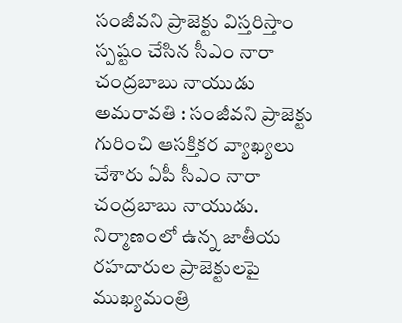సంజీవని ప్రాజెక్టు విస్తరిస్తాం
స్పష్టం చేసిన సీఎం నారా చంద్రబాబు నాయుడు అమరావతి : సంజీవని ప్రాజెక్టు గురించి ఆసక్తికర వ్యాఖ్యలు చేశారు ఏపీ సీఎం నారా చంద్రబాబు నాయుడు. నిర్మాణంలో ఉన్న జాతీయ రహదారుల ప్రాజెక్టులపై ముఖ్యమంత్రి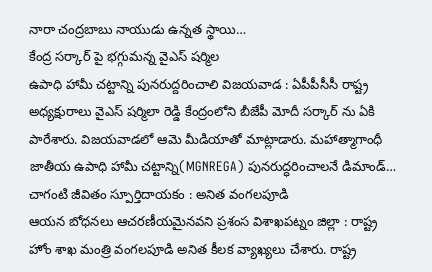నారా చంద్రబాబు నాయుడు ఉన్నత స్థాయి…
కేంద్ర సర్కార్ పై భగ్గుమన్న వైఎస్ షర్మిల
ఉపాధి హామీ చట్టాన్ని పునరుద్దరించాలి విజయవాడ : ఏపీపీసీసీ రాష్ట్ర అధ్యక్షురాలు వైఎస్ షర్మిలా రెడ్డి కేంద్రంలోని బీజేపీ మోదీ సర్కార్ ను ఏకి పారేశారు. విజయవాడలో ఆమె మీడియాతో మాట్లాడారు. మహాత్మాగాంధీ జాతీయ ఉపాధి హామీ చట్టాన్ని(MGNREGA) పునరుద్ధరించాలనే డిమాండ్…
చాగంటి జీవితం స్పూర్తిదాయకం : అనిత వంగలపూడి
ఆయన బోధనలు ఆచరణీయమైనవని ప్రశంస విశాఖపట్నం జిల్లా : రాష్ట్ర హోం శాఖ మంత్రి వంగలపూడి అనిత కీలక వ్యాఖ్యలు చేశారు. రాష్ట్ర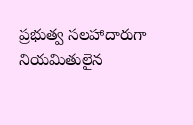ప్రభుత్వ సలహాదారుగా నియమితులైన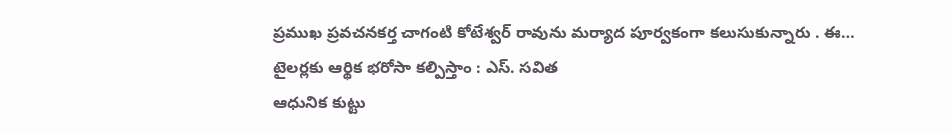ప్రముఖ ప్రవచనకర్త చాగంటి కోటేశ్వర్ రావును మర్యాద పూర్వకంగా కలుసుకున్నారు . ఈ…
టైలర్లకు ఆర్థిక భరోసా కల్పిస్తాం : ఎస్. సవిత
ఆధునిక కుట్టు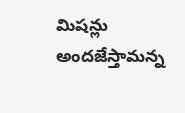మిషన్లు అందజేస్తామన్న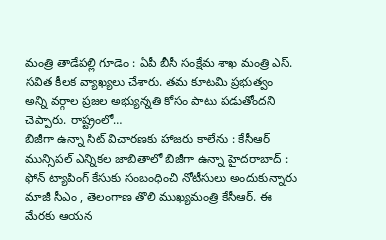మంత్రి తాడేపల్లి గూడెం : ఏపీ బీసీ సంక్షేమ శాఖ మంత్రి ఎస్. సవిత కీలక వ్యాఖ్యలు చేశారు. తమ కూటమి ప్రభుత్వం అన్ని వర్గాల ప్రజల అభ్యున్నతి కోసం పాటు పడుతోందని చెప్పారు. రాష్ట్రంలో…
బిజీగా ఉన్నా సిట్ విచారణకు హాజరు కాలేను : కేసీఆర్
మున్సిపల్ ఎన్నికల జాబితాలో బిజీగా ఉన్నా హైదరాబాద్ : ఫోన్ ట్యాపింగ్ కేసుకు సంబంధించి నోటీసులు అందుకున్నారు మాజీ సీఎం , తెలంగాణ తొలి ముఖ్యమంత్రి కేసీఆర్. ఈ మేరకు ఆయన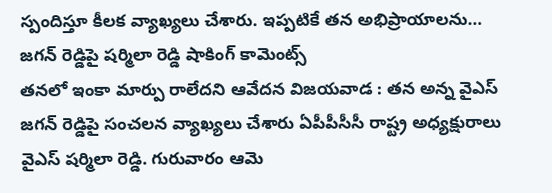స్పందిస్తూ కీలక వ్యాఖ్యలు చేశారు. ఇప్పటికే తన అభిప్రాయాలను…
జగన్ రెడ్డిపై షర్మిలా రెడ్డి షాకింగ్ కామెంట్స్
తనలో ఇంకా మార్పు రాలేదని ఆవేదన విజయవాడ : తన అన్న వైఎస్ జగన్ రెడ్డిపై సంచలన వ్యాఖ్యలు చేశారు ఏపీపీసీసీ రాష్ట్ర అధ్యక్షురాలు వైఎస్ షర్మిలా రెడ్డి. గురువారం ఆమె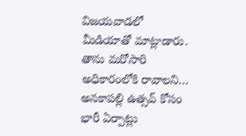విజయవాడలో మీడియాతో మాట్లాడారు. తాను మరోసారి అధికారంలోకి రావాలని…
అనకాపల్లి ఉత్సవ్ కోసం భారీ ఏర్పాట్లు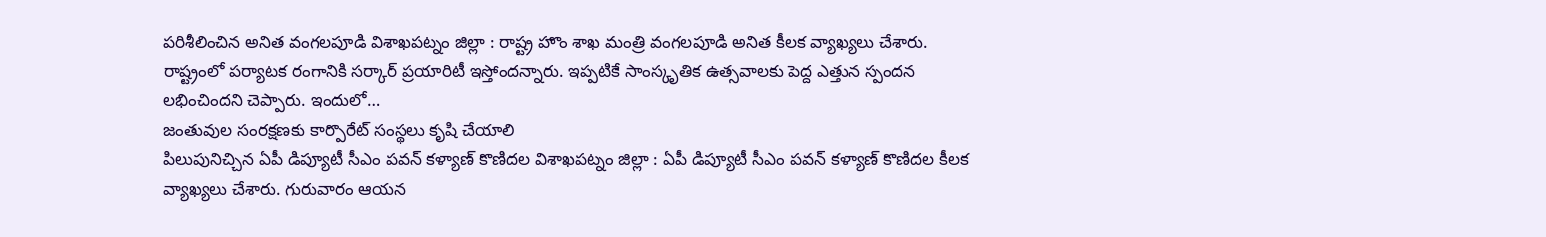పరిశీలించిన అనిత వంగలపూడి విశాఖపట్నం జిల్లా : రాష్ట్ర హొం శాఖ మంత్రి వంగలపూడి అనిత కీలక వ్యాఖ్యలు చేశారు. రాష్ట్రంలో పర్యాటక రంగానికి సర్కార్ ప్రయారిటీ ఇస్తోందన్నారు. ఇప్పటికే సాంస్కృతిక ఉత్సవాలకు పెద్ద ఎత్తున స్పందన లభించిందని చెప్పారు. ఇందులో…
జంతువుల సంరక్షణకు కార్పొరేట్ సంస్థలు కృషి చేయాలి
పిలుపునిచ్చిన ఏపీ డిప్యూటీ సీఎం పవన్ కళ్యాణ్ కొణిదల విశాఖపట్నం జిల్లా : ఏపీ డిప్యూటీ సీఎం పవన్ కళ్యాణ్ కొణిదల కీలక వ్యాఖ్యలు చేశారు. గురువారం ఆయన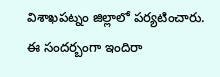విశాఖపట్నం జిల్లాలో పర్యటించారు. ఈ సందర్బంగా ఇందిరా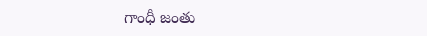గాంధీ జంతు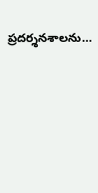ప్రదర్శనశాలను…